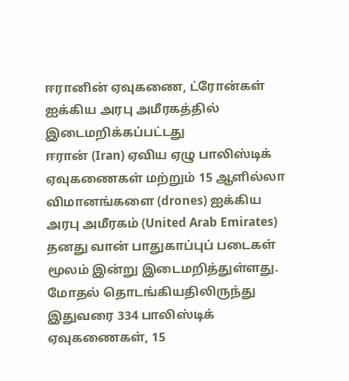ஈரானின் ஏவுகணை, ட்ரோன்கள் ஐக்கிய அரபு அமீரகத்தில் இடைமறிக்கப்பட்டது
ஈரான் (Iran) ஏவிய ஏழு பாலிஸ்டிக் ஏவுகணைகள் மற்றும் 15 ஆளில்லா விமானங்களை (drones) ஐக்கிய அரபு அமீரகம் (United Arab Emirates) தனது வான் பாதுகாப்புப் படைகள் மூலம் இன்று இடைமறித்துள்ளது.
மோதல் தொடங்கியதிலிருந்து இதுவரை 334 பாலிஸ்டிக் ஏவுகணைகள், 15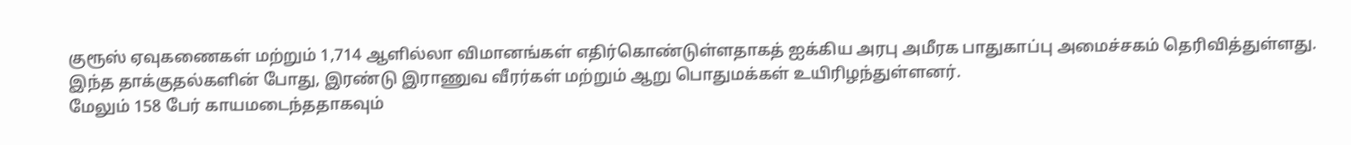குரூஸ் ஏவுகணைகள் மற்றும் 1,714 ஆளில்லா விமானங்கள் எதிர்கொண்டுள்ளதாகத் ஐக்கிய அரபு அமீரக பாதுகாப்பு அமைச்சகம் தெரிவித்துள்ளது.
இந்த தாக்குதல்களின் போது, இரண்டு இராணுவ வீரர்கள் மற்றும் ஆறு பொதுமக்கள் உயிரிழந்துள்ளனர்.
மேலும் 158 பேர் காயமடைந்ததாகவும்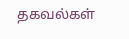தகவல்கள்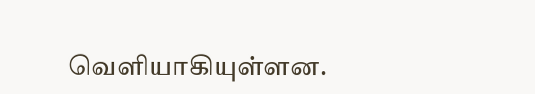வெளியாகியுள்ளன.